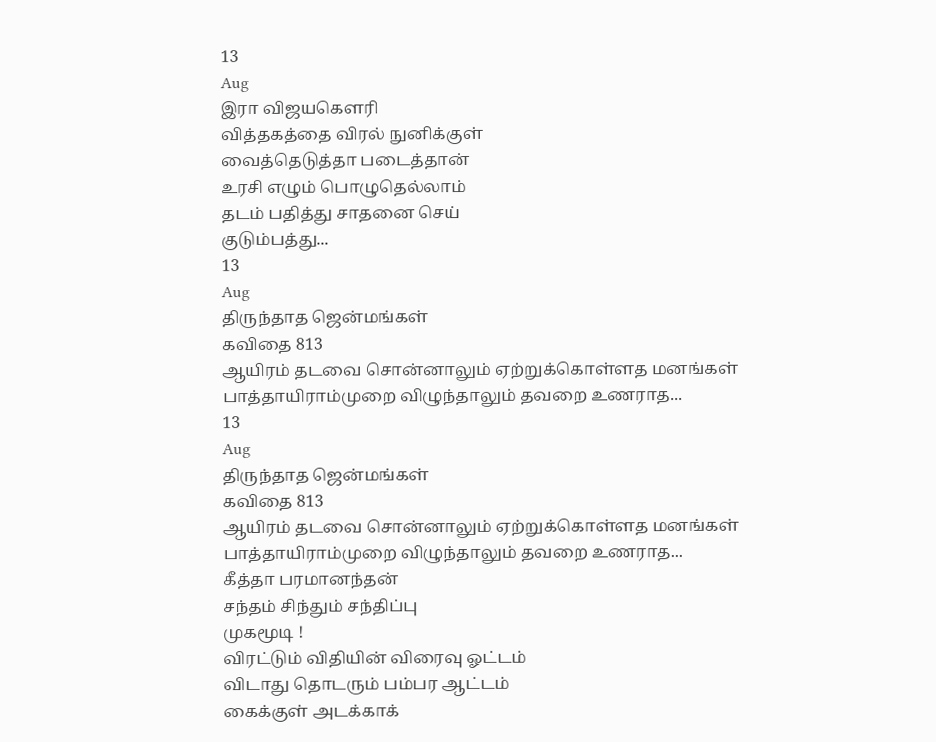13
Aug
இரா விஜயகௌரி
வித்தகத்தை விரல் நுனிக்குள்
வைத்தெடுத்தா படைத்தான்
உரசி எழும் பொழுதெல்லாம்
தடம் பதித்து சாதனை செய்
குடும்பத்து...
13
Aug
திருந்தாத ஜென்மங்கள்
கவிதை 813
ஆயிரம் தடவை சொன்னாலும் ஏற்றுக்கொள்ளத மனங்கள்
பாத்தாயிராம்முறை விழுந்தாலும் தவறை உணராத...
13
Aug
திருந்தாத ஜென்மங்கள்
கவிதை 813
ஆயிரம் தடவை சொன்னாலும் ஏற்றுக்கொள்ளத மனங்கள்
பாத்தாயிராம்முறை விழுந்தாலும் தவறை உணராத...
கீத்தா பரமானந்தன்
சந்தம் சிந்தும் சந்திப்பு
முகமூடி !
விரட்டும் விதியின் விரைவு ஓட்டம்
விடாது தொடரும் பம்பர ஆட்டம்
கைக்குள் அடக்காக்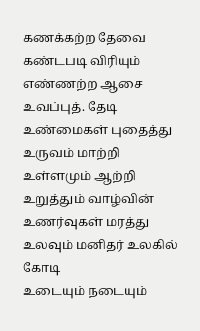கணக்கற்ற தேவை
கண்டபடி விரியும் எண்ணற்ற ஆசை
உவப்புத். தேடி உண்மைகள் புதைத்து
உருவம் மாற்றி உள்ளமும் ஆற்றி
உறுத்தும் வாழ்வின் உணர்வுகள் மரத்து
உலவும் மனிதர் உலகில் கோடி
உடையும் நடையும்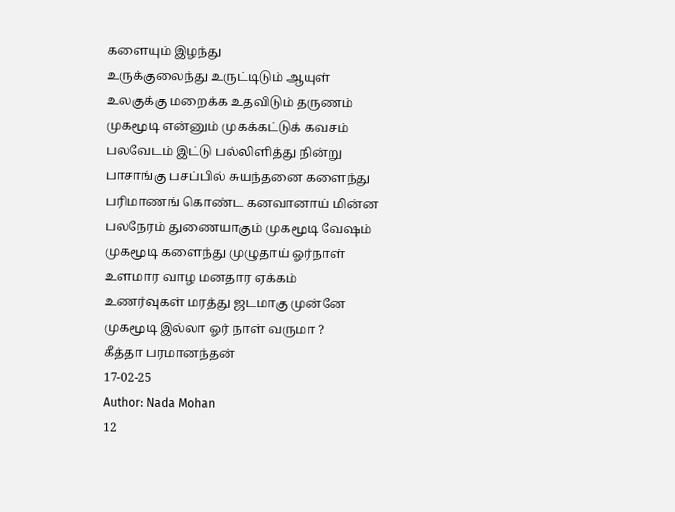களையும் இழந்து
உருக்குலைந்து உருட்டிடும் ஆயுள்
உலகுக்கு மறைக்க உதவிடும் தருணம்
முகமூடி என்னும் முகக்கட்டுக் கவசம்
பலவேடம் இட்டு பல்லிளித்து நின்று
பாசாங்கு பசப்பில் சுயந்தனை களைந்து
பரிமாணங் கொண்ட கனவானாய் மின்ன
பலநேரம் துணையாகும் முகமூடி வேஷம்
முகமூடி களைந்து முழுதாய் ஓர்நாள்
உளமார வாழ மனதார ஏக்கம்
உணர்வுகள் மரத்து ஜடமாகு முன்னே
முகமூடி இல்லா ஓர் நாள் வருமா ?
கீத்தா பரமானந்தன்
17-02-25
Author: Nada Mohan
12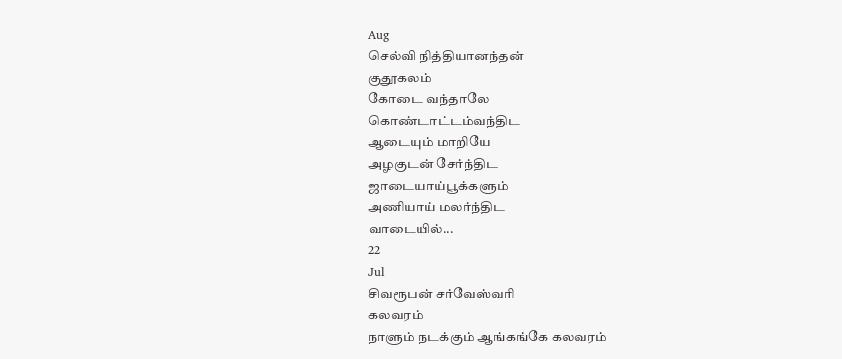Aug
செல்வி நித்தியானந்தன்
குதூகலம்
கோடை வந்தாலே
கொண்டாட்டம்வந்திட
ஆடையும் மாறியே
அழகுடன் சேர்ந்திட
ஜாடையாய்பூக்களும்
அணியாய் மலர்ந்திட
வாடையில்...
22
Jul
சிவரூபன் சர்வேஸ்வரி
கலவரம்
நாளும் நடக்கும் ஆங்கங்கே கலவரம்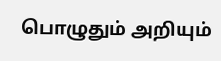பொழுதும் அறியும்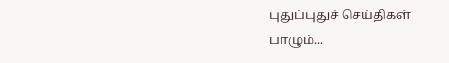புதுப்புதுச் செய்திகள்
பாழும்...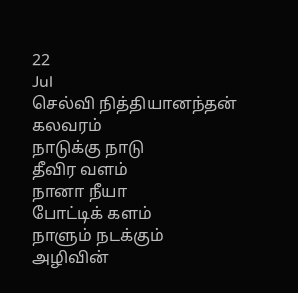22
Jul
செல்வி நித்தியானந்தன்
கலவரம்
நாடுக்கு நாடு
தீவிர வளம்
நானா நீயா
போட்டிக் களம்
நாளும் நடக்கும்
அழிவின்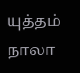யுத்தம்
நாலா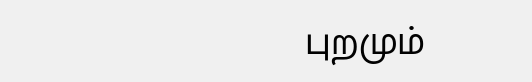புறமும்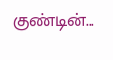குண்டின்...